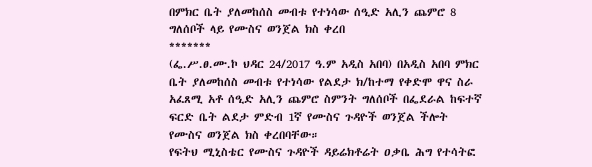በምክር ቤት ያለመከሰስ መብቱ የተነሳው ሰዒድ አሊን ጨምሮ 8 ግለሰቦች ላይ የሙስና ወንጀል ክስ ቀረበ
*******
(ፌ.ሥ.ፀ.ሙ.ኮ ህዳር 24/2017 ዓ.ም አዲስ አበባ) በአዲስ አበባ ምክር ቤት ያለመከሰስ መብቱ የተነሳው የልደታ ክ/ከተማ የቀድሞ ዋና ስራ አፈጸሚ አቶ ሰዒድ አሊን ጨምሮ ስምንት ግለሰቦች በፌደራል ከፍተኛ ፍርድ ቤት ልደታ ምድብ 1ኛ የሙስና ጉዳዮች ወንጀል ችሎት የሙስና ወንጀል ክስ ቀረበባቸው።
የፍትህ ሚኒስቴር የሙስና ጉዳዮች ዳይሬክቶሬት ዐቃቤ ሕግ የተሳትፎ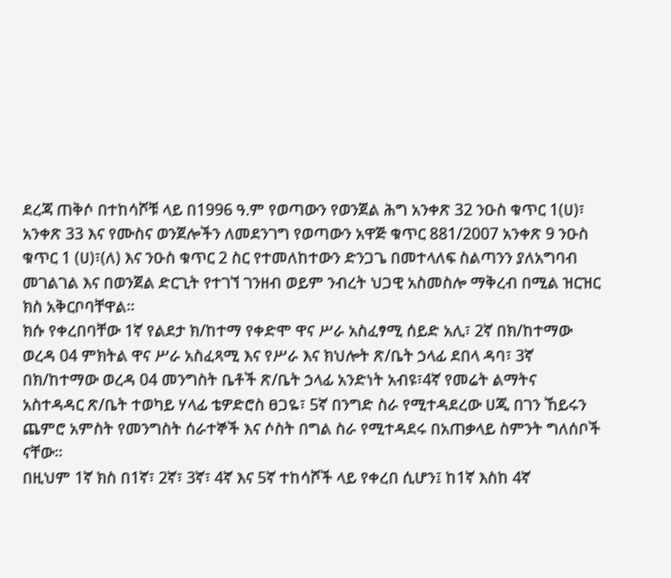ደረጃ ጠቅሶ በተከሳሾቹ ላይ በ1996 ዓ.ም የወጣውን የወንጀል ሕግ አንቀጽ 32 ንዑስ ቁጥር 1(ሀ)፣ አንቀጽ 33 እና የሙስና ወንጀሎችን ለመደንገግ የወጣውን አዋጅ ቁጥር 881/2007 አንቀጽ 9 ንዑስ ቁጥር 1 (ሀ)፣(ለ) እና ንዑስ ቁጥር 2 ስር የተመለከተውን ድንጋጌ በመተላለፍ ስልጣንን ያለአግባብ መገልገል እና በወንጀል ድርጊት የተገኘ ገንዘብ ወይም ንብረት ህጋዊ አስመስሎ ማቅረብ በሚል ዝርዝር ክስ አቅርቦባቸዋል።
ክሱ የቀረበባቸው 1ኛ የልደታ ክ/ከተማ የቀድሞ ዋና ሥራ አስፈፃሚ ሰይድ አሊ፣ 2ኛ በክ/ከተማው ወረዳ 04 ምክትል ዋና ሥራ አስፈጻሚ እና የሥራ እና ክህሎት ጽ/ቤት ኃላፊ ደበላ ዳባ፣ 3ኛ በክ/ከተማው ወረዳ 04 መንግስት ቤቶች ጽ/ቤት ኃላፊ አንድነት አብዩ፣4ኛ የመሬት ልማትና አስተዳዳር ጽ/ቤት ተወካይ ሃላፊ ቴዎድሮስ ፀጋዬ፣ 5ኛ በንግድ ስራ የሚተዳደረው ሀጂ በገን ኸይሩን ጨምሮ አምስት የመንግስት ሰራተኞች እና ሶስት በግል ስራ የሚተዳደሩ በአጠቃላይ ስምንት ግለሰቦች ናቸው።
በዚህም 1ኛ ክስ በ1ኛ፣ 2ኛ፣ 3ኛ፣ 4ኛ እና 5ኛ ተከሳሾች ላይ የቀረበ ሲሆን፤ ከ1ኛ እስከ 4ኛ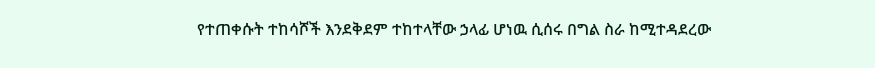የተጠቀሱት ተከሳሾች እንደቅደም ተከተላቸው ኃላፊ ሆነዉ ሲሰሩ በግል ስራ ከሚተዳደረው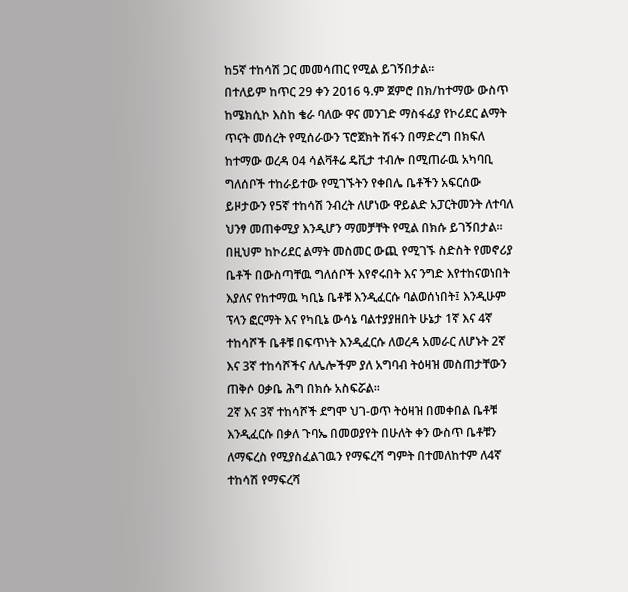ከ5ኛ ተከሳሽ ጋር መመሳጠር የሚል ይገኝበታል።
በተለይም ከጥር 29 ቀን 2016 ዓ.ም ጀምሮ በክ/ከተማው ውስጥ ከሜክሲኮ እስከ ቄራ ባለው ዋና መንገድ ማስፋፊያ የኮሪደር ልማት ጥናት መሰረት የሚሰራውን ፕሮጀክት ሽፋን በማድረግ በክፍለ ከተማው ወረዳ 04 ሳልቫቶሬ ዴቪታ ተብሎ በሚጠራዉ አካባቢ ግለሰቦች ተከራይተው የሚገኙትን የቀበሌ ቤቶችን አፍርሰው ይዞታውን የ5ኛ ተከሳሽ ንብረት ለሆነው ዋይልድ አፓርትመንት ለተባለ ህንፃ መጠቀሚያ እንዲሆን ማመቻቸት የሚል በክሱ ይገኝበታል።
በዚህም ከኮሪደር ልማት መስመር ውጪ የሚገኙ ስድስት የመኖሪያ ቤቶች በውስጣቸዉ ግለሰቦች እየኖሩበት እና ንግድ እየተከናወነበት እያለና የከተማዉ ካቢኔ ቤቶቹ እንዲፈርሱ ባልወሰነበት፤ እንዲሁም ፕላን ፎርማት እና የካቢኔ ውሳኔ ባልተያያዘበት ሁኔታ 1ኛ እና 4ኛ ተከሳሾች ቤቶቹ በፍጥነት እንዲፈርሱ ለወረዳ አመራር ለሆኑት 2ኛ እና 3ኛ ተከሳሾችና ለሌሎችም ያለ አግባብ ትዕዛዝ መስጠታቸውን ጠቅሶ ዐቃቤ ሕግ በክሱ አስፍሯል።
2ኛ እና 3ኛ ተከሳሾች ደግሞ ህገ-ወጥ ትዕዛዝ በመቀበል ቤቶቹ እንዲፈርሱ በቃለ ጉባኤ በመወያየት በሁለት ቀን ውስጥ ቤቶቹን ለማፍረስ የሚያስፈልገዉን የማፍረሻ ግምት በተመለከተም ለ4ኛ ተከሳሽ የማፍረሻ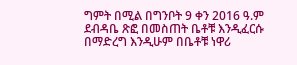ግምት በሚል በግንቦት 9 ቀን 2016 ዓ.ም ደብዳቤ ጽፎ በመስጠት ቤቶቹ እንዲፈርሱ በማድረግ እንዲሁም በቤቶቹ ነዋሪ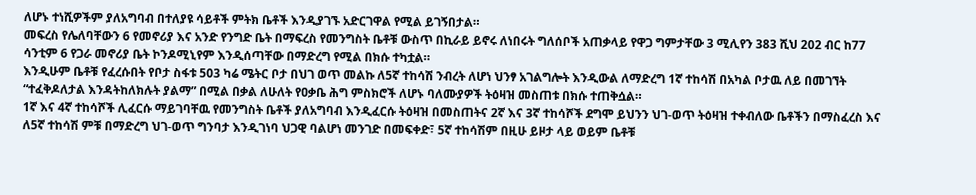ለሆኑ ተነሺዎችም ያለአግባብ በተለያዩ ሳይቶች ምትክ ቤቶች እንዲያገኙ አድርገዋል የሚል ይገኝበታል።
መፍረስ የሌለባቸውን 6 የመኖሪያ እና አንድ የንግድ ቤት በማፍረስ የመንግስት ቤቶቹ ውስጥ በኪራይ ይኖሩ ለነበሩት ግለሰቦች አጠቃላይ የዋጋ ግምታቸው 3 ሚሊየን 383 ሺህ 202 ብር ከ77 ሳንቲም 6 የጋራ መኖሪያ ቤት ኮንዶሚኒየም እንዲሰጣቸው በማድረግ የሚል በክሱ ተካቷል።
እንዲሁም ቤቶቹ የፈረሱበት የቦታ ስፋቱ 503 ካሬ ሜትር ቦታ በህገ ወጥ መልኩ ለ5ኛ ተከሳሽ ንብረት ለሆነ ህንፃ አገልግሎት እንዲውል ለማድረግ 1ኛ ተከሳሽ በአካል ቦታዉ ለይ በመገኘት “ተፈቅዶለታል እንዳትከለክሉት ያልማ” በሚል በቃል ለሁለት የዐቃቤ ሕግ ምስክሮች ለሆኑ ባለሙያዎች ትዕዛዝ መስጠቱ በክሱ ተጠቅሷል።
1ኛ እና 4ኛ ተከሳሾች ሊፈርሱ ማይገባቸዉ የመንግስት ቤቶች ያለአግባብ እንዲፈርሱ ትዕዛዝ በመስጠትና 2ኛ እና 3ኛ ተከሳሾች ደግሞ ይህንን ህገ-ወጥ ትዕዛዝ ተቀብለው ቤቶችን በማስፈረስ እና ለ5ኛ ተከሳሽ ምቹ በማድረግ ህገ-ወጥ ግንባታ እንዲገነባ ህጋዊ ባልሆነ መንገድ በመፍቀድ፣ 5ኛ ተከሳሽም በዚሁ ይዞታ ላይ ወይም ቤቶቹ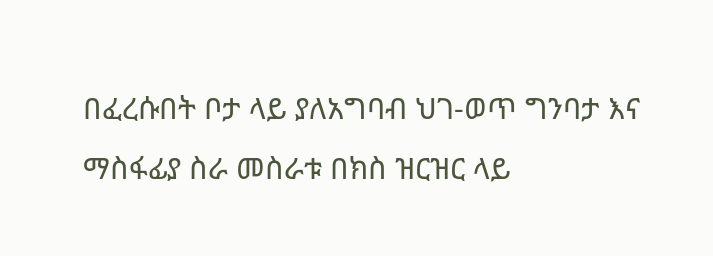በፈረሱበት ቦታ ላይ ያለአግባብ ህገ-ወጥ ግንባታ እና ማስፋፊያ ስራ መስራቱ በክስ ዝርዝር ላይ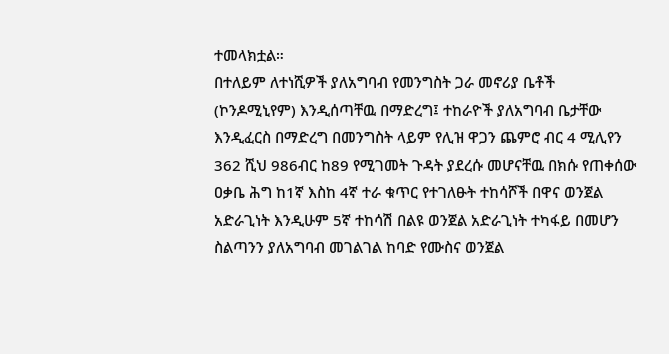ተመላክቷል።
በተለይም ለተነሺዎች ያለአግባብ የመንግስት ጋራ መኖሪያ ቤቶች (ኮንዶሚኒየም) እንዲሰጣቸዉ በማድረግ፤ ተከራዮች ያለአግባብ ቤታቸው እንዲፈርስ በማድረግ በመንግስት ላይም የሊዝ ዋጋን ጨምሮ ብር 4 ሚሊየን 362 ሺህ 986ብር ከ89 የሚገመት ጉዳት ያደረሱ መሆናቸዉ በክሱ የጠቀሰው ዐቃቤ ሕግ ከ1ኛ እስከ 4ኛ ተራ ቁጥር የተገለፁት ተከሳሾች በዋና ወንጀል አድራጊነት እንዲሁም 5ኛ ተከሳሽ በልዩ ወንጀል አድራጊነት ተካፋይ በመሆን ስልጣንን ያለአግባብ መገልገል ከባድ የሙስና ወንጀል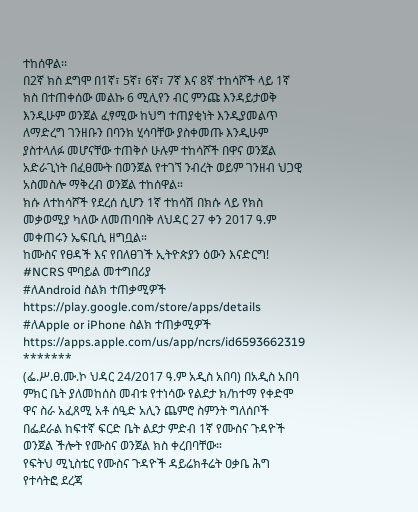ተከሰዋል፡፡
በ2ኛ ክስ ደግሞ በ1ኛ፣ 5ኛ፣ 6ኛ፣ 7ኛ እና 8ኛ ተከሳሾች ላይ 1ኛ ክስ በተጠቀሰው መልኩ 6 ሚሊየን ብር ምንጩ እንዳይታወቅ እንዲሁም ወንጀል ፈፃሚው ከህግ ተጠያቂነት እንዲያመልጥ ለማድረግ ገንዘቡን በባንክ ሂሳባቸው ያስቀመጡ እንዲሁም ያስተላለፉ መሆናቸው ተጠቅሶ ሁሉም ተከሳሾች በዋና ወንጀል አድራጊነት በፈፀሙት በወንጀል የተገኘ ንብረት ወይም ገንዘብ ህጋዊ አስመስሎ ማቅረብ ወንጀል ተከሰዋል።
ክሱ ለተከሳሾች የደረሰ ሲሆን 1ኛ ተከሳሽ በክሱ ላይ የክስ መቃወሚያ ካለው ለመጠባበቅ ለህዳር 27 ቀን 2017 ዓ.ም መቀጠሩን ኤፍቢሲ ዘግቧል።
ከሙስና የፀዳች እና የበለፀገች ኢትዮጵያን ዕውን እናድርግ!
#NCRS ሞባይል መተግበሪያ
#ለAndroid ስልክ ተጠቃሚዎች
https://play.google.com/store/apps/details
#ለApple or iPhone ስልክ ተጠቃሚዎች
https://apps.apple.com/us/app/ncrs/id6593662319
*******
(ፌ.ሥ.ፀ.ሙ.ኮ ህዳር 24/2017 ዓ.ም አዲስ አበባ) በአዲስ አበባ ምክር ቤት ያለመከሰስ መብቱ የተነሳው የልደታ ክ/ከተማ የቀድሞ ዋና ስራ አፈጸሚ አቶ ሰዒድ አሊን ጨምሮ ስምንት ግለሰቦች በፌደራል ከፍተኛ ፍርድ ቤት ልደታ ምድብ 1ኛ የሙስና ጉዳዮች ወንጀል ችሎት የሙስና ወንጀል ክስ ቀረበባቸው።
የፍትህ ሚኒስቴር የሙስና ጉዳዮች ዳይሬክቶሬት ዐቃቤ ሕግ የተሳትፎ ደረጃ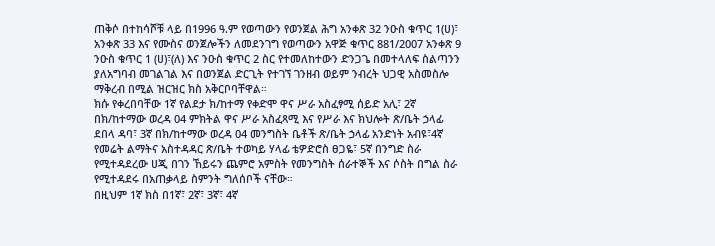ጠቅሶ በተከሳሾቹ ላይ በ1996 ዓ.ም የወጣውን የወንጀል ሕግ አንቀጽ 32 ንዑስ ቁጥር 1(ሀ)፣ አንቀጽ 33 እና የሙስና ወንጀሎችን ለመደንገግ የወጣውን አዋጅ ቁጥር 881/2007 አንቀጽ 9 ንዑስ ቁጥር 1 (ሀ)፣(ለ) እና ንዑስ ቁጥር 2 ስር የተመለከተውን ድንጋጌ በመተላለፍ ስልጣንን ያለአግባብ መገልገል እና በወንጀል ድርጊት የተገኘ ገንዘብ ወይም ንብረት ህጋዊ አስመስሎ ማቅረብ በሚል ዝርዝር ክስ አቅርቦባቸዋል።
ክሱ የቀረበባቸው 1ኛ የልደታ ክ/ከተማ የቀድሞ ዋና ሥራ አስፈፃሚ ሰይድ አሊ፣ 2ኛ በክ/ከተማው ወረዳ 04 ምክትል ዋና ሥራ አስፈጻሚ እና የሥራ እና ክህሎት ጽ/ቤት ኃላፊ ደበላ ዳባ፣ 3ኛ በክ/ከተማው ወረዳ 04 መንግስት ቤቶች ጽ/ቤት ኃላፊ አንድነት አብዩ፣4ኛ የመሬት ልማትና አስተዳዳር ጽ/ቤት ተወካይ ሃላፊ ቴዎድሮስ ፀጋዬ፣ 5ኛ በንግድ ስራ የሚተዳደረው ሀጂ በገን ኸይሩን ጨምሮ አምስት የመንግስት ሰራተኞች እና ሶስት በግል ስራ የሚተዳደሩ በአጠቃላይ ስምንት ግለሰቦች ናቸው።
በዚህም 1ኛ ክስ በ1ኛ፣ 2ኛ፣ 3ኛ፣ 4ኛ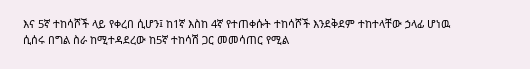እና 5ኛ ተከሳሾች ላይ የቀረበ ሲሆን፤ ከ1ኛ እስከ 4ኛ የተጠቀሱት ተከሳሾች እንደቅደም ተከተላቸው ኃላፊ ሆነዉ ሲሰሩ በግል ስራ ከሚተዳደረው ከ5ኛ ተከሳሽ ጋር መመሳጠር የሚል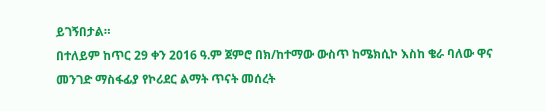ይገኝበታል።
በተለይም ከጥር 29 ቀን 2016 ዓ.ም ጀምሮ በክ/ከተማው ውስጥ ከሜክሲኮ እስከ ቄራ ባለው ዋና መንገድ ማስፋፊያ የኮሪደር ልማት ጥናት መሰረት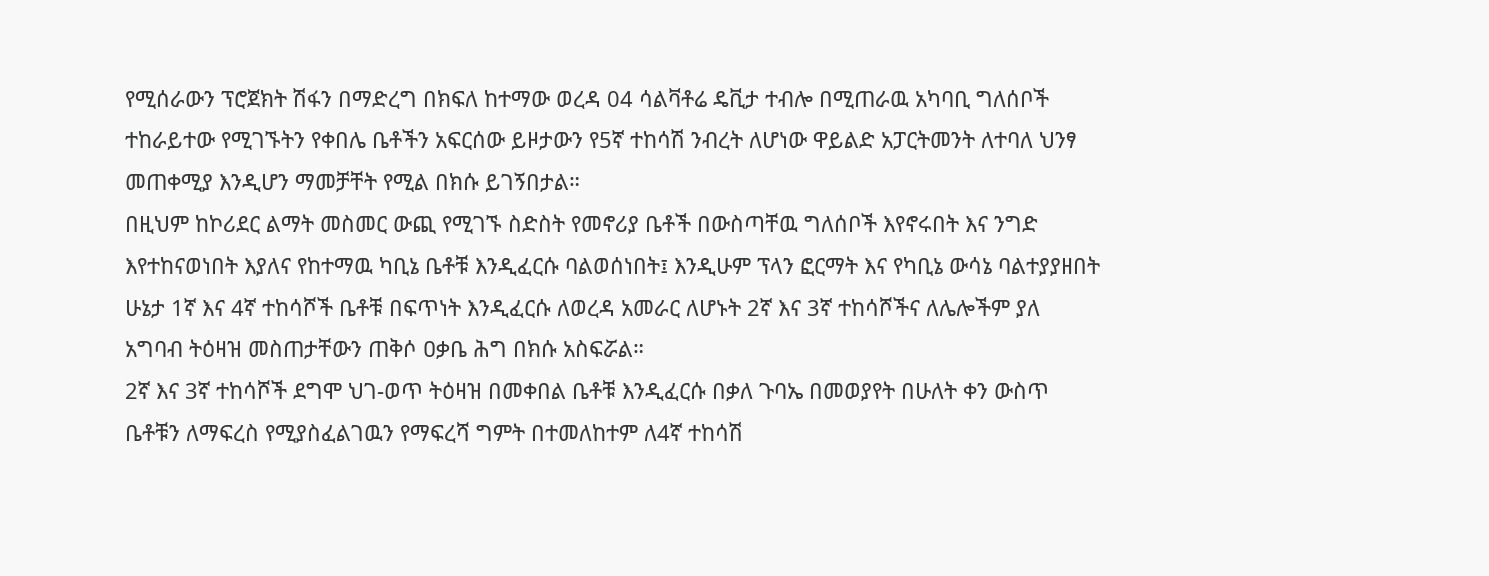የሚሰራውን ፕሮጀክት ሽፋን በማድረግ በክፍለ ከተማው ወረዳ 04 ሳልቫቶሬ ዴቪታ ተብሎ በሚጠራዉ አካባቢ ግለሰቦች ተከራይተው የሚገኙትን የቀበሌ ቤቶችን አፍርሰው ይዞታውን የ5ኛ ተከሳሽ ንብረት ለሆነው ዋይልድ አፓርትመንት ለተባለ ህንፃ መጠቀሚያ እንዲሆን ማመቻቸት የሚል በክሱ ይገኝበታል።
በዚህም ከኮሪደር ልማት መስመር ውጪ የሚገኙ ስድስት የመኖሪያ ቤቶች በውስጣቸዉ ግለሰቦች እየኖሩበት እና ንግድ እየተከናወነበት እያለና የከተማዉ ካቢኔ ቤቶቹ እንዲፈርሱ ባልወሰነበት፤ እንዲሁም ፕላን ፎርማት እና የካቢኔ ውሳኔ ባልተያያዘበት ሁኔታ 1ኛ እና 4ኛ ተከሳሾች ቤቶቹ በፍጥነት እንዲፈርሱ ለወረዳ አመራር ለሆኑት 2ኛ እና 3ኛ ተከሳሾችና ለሌሎችም ያለ አግባብ ትዕዛዝ መስጠታቸውን ጠቅሶ ዐቃቤ ሕግ በክሱ አስፍሯል።
2ኛ እና 3ኛ ተከሳሾች ደግሞ ህገ-ወጥ ትዕዛዝ በመቀበል ቤቶቹ እንዲፈርሱ በቃለ ጉባኤ በመወያየት በሁለት ቀን ውስጥ ቤቶቹን ለማፍረስ የሚያስፈልገዉን የማፍረሻ ግምት በተመለከተም ለ4ኛ ተከሳሽ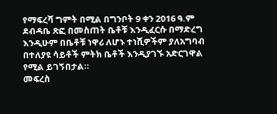የማፍረሻ ግምት በሚል በግንቦት 9 ቀን 2016 ዓ.ም ደብዳቤ ጽፎ በመስጠት ቤቶቹ እንዲፈርሱ በማድረግ እንዲሁም በቤቶቹ ነዋሪ ለሆኑ ተነሺዎችም ያለአግባብ በተለያዩ ሳይቶች ምትክ ቤቶች እንዲያገኙ አድርገዋል የሚል ይገኝበታል።
መፍረስ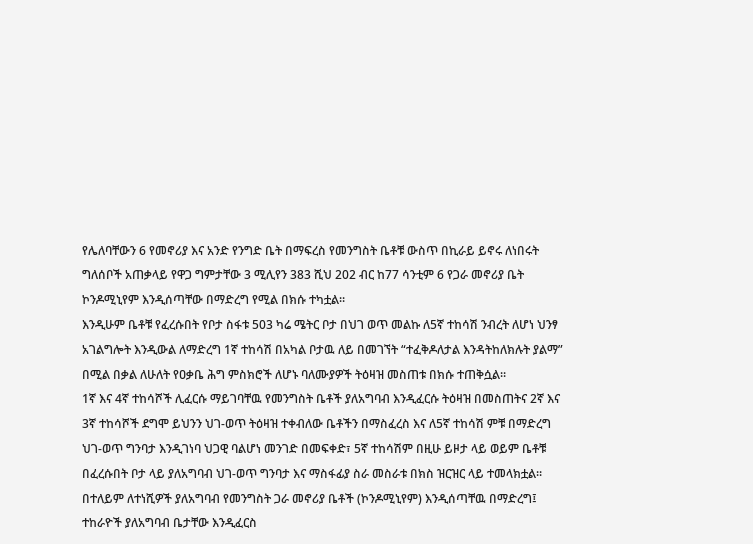የሌለባቸውን 6 የመኖሪያ እና አንድ የንግድ ቤት በማፍረስ የመንግስት ቤቶቹ ውስጥ በኪራይ ይኖሩ ለነበሩት ግለሰቦች አጠቃላይ የዋጋ ግምታቸው 3 ሚሊየን 383 ሺህ 202 ብር ከ77 ሳንቲም 6 የጋራ መኖሪያ ቤት ኮንዶሚኒየም እንዲሰጣቸው በማድረግ የሚል በክሱ ተካቷል።
እንዲሁም ቤቶቹ የፈረሱበት የቦታ ስፋቱ 503 ካሬ ሜትር ቦታ በህገ ወጥ መልኩ ለ5ኛ ተከሳሽ ንብረት ለሆነ ህንፃ አገልግሎት እንዲውል ለማድረግ 1ኛ ተከሳሽ በአካል ቦታዉ ለይ በመገኘት “ተፈቅዶለታል እንዳትከለክሉት ያልማ” በሚል በቃል ለሁለት የዐቃቤ ሕግ ምስክሮች ለሆኑ ባለሙያዎች ትዕዛዝ መስጠቱ በክሱ ተጠቅሷል።
1ኛ እና 4ኛ ተከሳሾች ሊፈርሱ ማይገባቸዉ የመንግስት ቤቶች ያለአግባብ እንዲፈርሱ ትዕዛዝ በመስጠትና 2ኛ እና 3ኛ ተከሳሾች ደግሞ ይህንን ህገ-ወጥ ትዕዛዝ ተቀብለው ቤቶችን በማስፈረስ እና ለ5ኛ ተከሳሽ ምቹ በማድረግ ህገ-ወጥ ግንባታ እንዲገነባ ህጋዊ ባልሆነ መንገድ በመፍቀድ፣ 5ኛ ተከሳሽም በዚሁ ይዞታ ላይ ወይም ቤቶቹ በፈረሱበት ቦታ ላይ ያለአግባብ ህገ-ወጥ ግንባታ እና ማስፋፊያ ስራ መስራቱ በክስ ዝርዝር ላይ ተመላክቷል።
በተለይም ለተነሺዎች ያለአግባብ የመንግስት ጋራ መኖሪያ ቤቶች (ኮንዶሚኒየም) እንዲሰጣቸዉ በማድረግ፤ ተከራዮች ያለአግባብ ቤታቸው እንዲፈርስ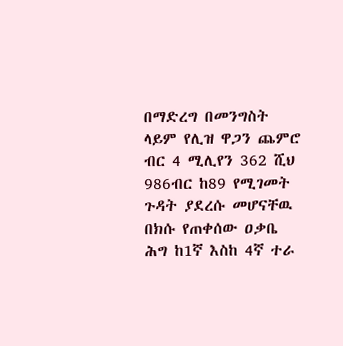በማድረግ በመንግስት ላይም የሊዝ ዋጋን ጨምሮ ብር 4 ሚሊየን 362 ሺህ 986ብር ከ89 የሚገመት ጉዳት ያደረሱ መሆናቸዉ በክሱ የጠቀሰው ዐቃቤ ሕግ ከ1ኛ እስከ 4ኛ ተራ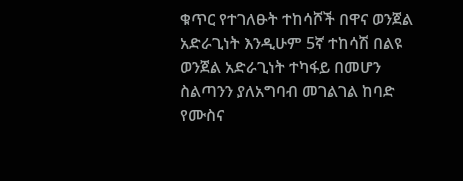ቁጥር የተገለፁት ተከሳሾች በዋና ወንጀል አድራጊነት እንዲሁም 5ኛ ተከሳሽ በልዩ ወንጀል አድራጊነት ተካፋይ በመሆን ስልጣንን ያለአግባብ መገልገል ከባድ የሙስና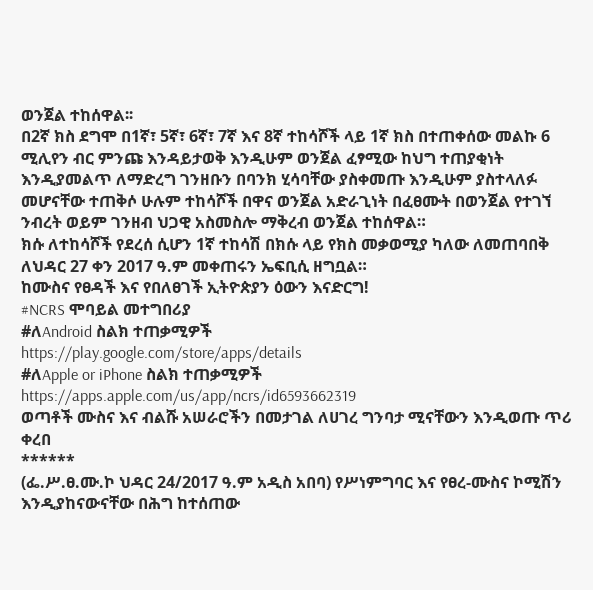ወንጀል ተከሰዋል፡፡
በ2ኛ ክስ ደግሞ በ1ኛ፣ 5ኛ፣ 6ኛ፣ 7ኛ እና 8ኛ ተከሳሾች ላይ 1ኛ ክስ በተጠቀሰው መልኩ 6 ሚሊየን ብር ምንጩ እንዳይታወቅ እንዲሁም ወንጀል ፈፃሚው ከህግ ተጠያቂነት እንዲያመልጥ ለማድረግ ገንዘቡን በባንክ ሂሳባቸው ያስቀመጡ እንዲሁም ያስተላለፉ መሆናቸው ተጠቅሶ ሁሉም ተከሳሾች በዋና ወንጀል አድራጊነት በፈፀሙት በወንጀል የተገኘ ንብረት ወይም ገንዘብ ህጋዊ አስመስሎ ማቅረብ ወንጀል ተከሰዋል።
ክሱ ለተከሳሾች የደረሰ ሲሆን 1ኛ ተከሳሽ በክሱ ላይ የክስ መቃወሚያ ካለው ለመጠባበቅ ለህዳር 27 ቀን 2017 ዓ.ም መቀጠሩን ኤፍቢሲ ዘግቧል።
ከሙስና የፀዳች እና የበለፀገች ኢትዮጵያን ዕውን እናድርግ!
#NCRS ሞባይል መተግበሪያ
#ለAndroid ስልክ ተጠቃሚዎች
https://play.google.com/store/apps/details
#ለApple or iPhone ስልክ ተጠቃሚዎች
https://apps.apple.com/us/app/ncrs/id6593662319
ወጣቶች ሙስና እና ብልሹ አሠራሮችን በመታገል ለሀገረ ግንባታ ሚናቸውን እንዲወጡ ጥሪ ቀረበ
******
(ፌ.ሥ.ፀ.ሙ.ኮ ህዳር 24/2017 ዓ.ም አዲስ አበባ) የሥነምግባር እና የፀረ-ሙስና ኮሚሽን እንዲያከናውናቸው በሕግ ከተሰጠው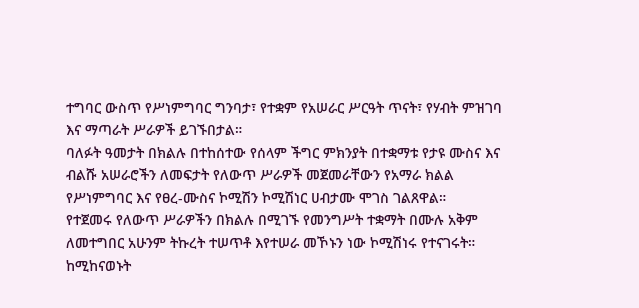ተግባር ውስጥ የሥነምግባር ግንባታ፣ የተቋም የአሠራር ሥርዓት ጥናት፣ የሃብት ምዝገባ እና ማጣራት ሥራዎች ይገኙበታል።
ባለፉት ዓመታት በክልሉ በተከሰተው የሰላም ችግር ምክንያት በተቋማቱ የታዩ ሙስና እና ብልሹ አሠራሮችን ለመፍታት የለውጥ ሥራዎች መጀመራቸውን የአማራ ክልል የሥነምግባር እና የፀረ-ሙስና ኮሚሽን ኮሚሽነር ሀብታሙ ሞገስ ገልጸዋል።
የተጀመሩ የለውጥ ሥራዎችን በክልሉ በሚገኙ የመንግሥት ተቋማት በሙሉ አቅም ለመተግበር አሁንም ትኩረት ተሠጥቶ እየተሠራ መኾኑን ነው ኮሚሽነሩ የተናገሩት።
ከሚከናወኑት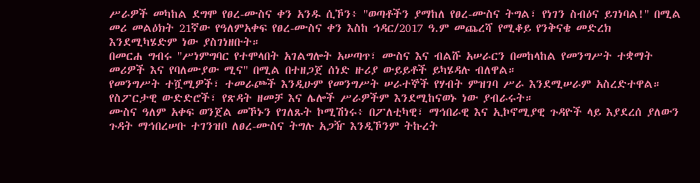ሥራዎች መካከል ደግሞ የፀረ-ሙስና ቀን አንዱ ሲኾን፥ "ወጣቶችን ያማከለ የፀረ-ሙስና ትግል፣ የነገን ስብዕና ይገነባል!" በሚል መሪ መልዕክት 21ኛው የዓለምአቀፍ የፀረ-ሙስና ቀን እስከ ኅዳር/2017 ዓ.ም መጨረሻ የሚቆይ የንቅናቄ መድረክ እንደሚካሄድም ነው ያስገነዘቡት።
በመርሐ ግብሩ "ሥነምግባር የተሞላበት አገልግሎት አሠጣጥ፣ ሙስና እና ብልሹ አሠራርን በመከላከል የመንግሥት ተቋማት መሪዎች እና የባለሙያው ሚና" በሚል በተዘጋጀ ሰነድ ዙሪያ ውይይቶች ይካሄዳሉ ብለዋል።
የመንግሥት ተሿሚዎች፣ ተመራጮች እንዲሁም የመንግሥት ሠራተኞች የሃብት ምዝገባ ሥራ እንደሚሠራም አስረድተዋል። የስፖርታዊ ውድድሮች፣ የጽዳት ዘመቻ እና ሌሎች ሥራዎችም እንደሚከናወኑ ነው ያብራሩት።
ሙስና ዓለም አቀፍ ወንጀል መኾኑን የገለጹት ኮሚሽነሩ፥ በፖለቲካዊ፣ ማኅበራዊ እና ኢኮኖሚያዊ ጉዳዮች ላይ እያደረሰ ያለውን ጉዳት ማኅበረሠቡ ተገንዝቦ ለፀረ-ሙስና ትግሉ አጋዥ እንዲኾንም ትኩረት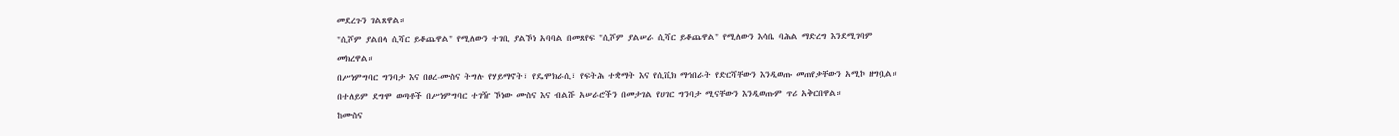መደረጉን ገልጸዋል።
"ሲሾም ያልበላ ሲሻር ይቆጨዋል" የሚለውን ተገቢ ያልኾነ አባባል በመጸየፍ "ሲሾም ያልሠራ ሲሻር ይቆጨዋል" የሚለውን እሳቤ ባሕል ማድረግ እንደሚገባም መክረዋል።
በሥነምግባር ግንባታ እና በፀረ-ሙስና ትግሉ የሃይማኖት፣ የዴሞክራሲ፣ የፍትሕ ተቋማት እና የሲቪክ ማኅበራት የድርሻቸውን እንዲወጡ መጠየቃቸውን አሚኮ ዘግቧል።
በተለይም ደግሞ ወጣቶች በሥነምግባር ተገዥ ኾነው ሙስና እና ብልሹ አሠራሮችን በመታገል የሀገር ግንባታ ሚናቸውን እንዲወጡም ጥሪ አቅርበዋል።
ከሙስና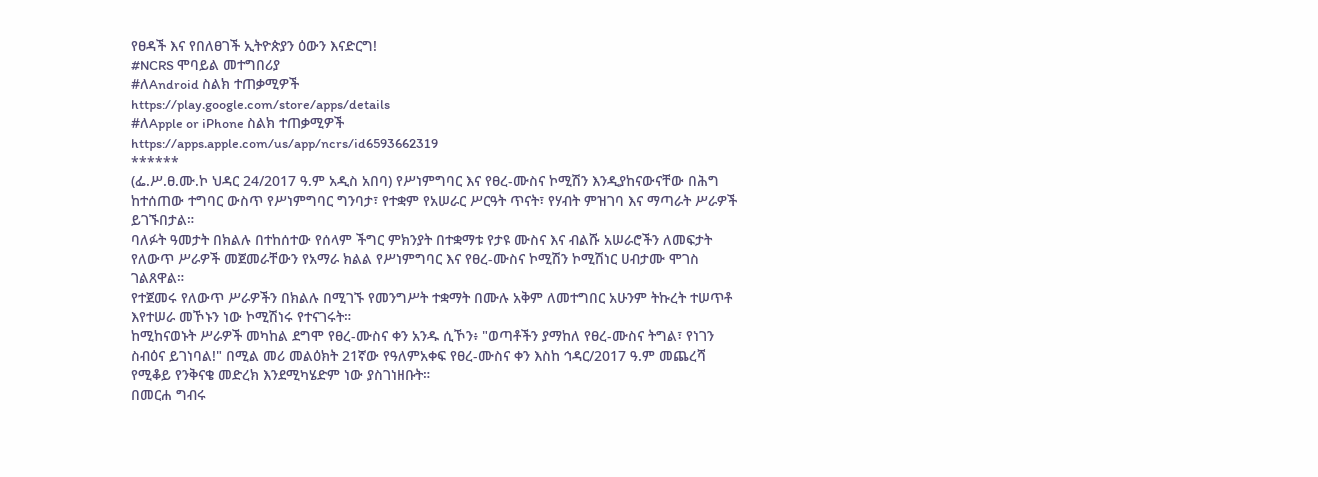የፀዳች እና የበለፀገች ኢትዮጵያን ዕውን እናድርግ!
#NCRS ሞባይል መተግበሪያ
#ለAndroid ስልክ ተጠቃሚዎች
https://play.google.com/store/apps/details
#ለApple or iPhone ስልክ ተጠቃሚዎች
https://apps.apple.com/us/app/ncrs/id6593662319
******
(ፌ.ሥ.ፀ.ሙ.ኮ ህዳር 24/2017 ዓ.ም አዲስ አበባ) የሥነምግባር እና የፀረ-ሙስና ኮሚሽን እንዲያከናውናቸው በሕግ ከተሰጠው ተግባር ውስጥ የሥነምግባር ግንባታ፣ የተቋም የአሠራር ሥርዓት ጥናት፣ የሃብት ምዝገባ እና ማጣራት ሥራዎች ይገኙበታል።
ባለፉት ዓመታት በክልሉ በተከሰተው የሰላም ችግር ምክንያት በተቋማቱ የታዩ ሙስና እና ብልሹ አሠራሮችን ለመፍታት የለውጥ ሥራዎች መጀመራቸውን የአማራ ክልል የሥነምግባር እና የፀረ-ሙስና ኮሚሽን ኮሚሽነር ሀብታሙ ሞገስ ገልጸዋል።
የተጀመሩ የለውጥ ሥራዎችን በክልሉ በሚገኙ የመንግሥት ተቋማት በሙሉ አቅም ለመተግበር አሁንም ትኩረት ተሠጥቶ እየተሠራ መኾኑን ነው ኮሚሽነሩ የተናገሩት።
ከሚከናወኑት ሥራዎች መካከል ደግሞ የፀረ-ሙስና ቀን አንዱ ሲኾን፥ "ወጣቶችን ያማከለ የፀረ-ሙስና ትግል፣ የነገን ስብዕና ይገነባል!" በሚል መሪ መልዕክት 21ኛው የዓለምአቀፍ የፀረ-ሙስና ቀን እስከ ኅዳር/2017 ዓ.ም መጨረሻ የሚቆይ የንቅናቄ መድረክ እንደሚካሄድም ነው ያስገነዘቡት።
በመርሐ ግብሩ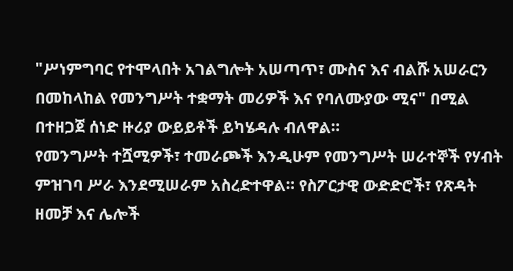"ሥነምግባር የተሞላበት አገልግሎት አሠጣጥ፣ ሙስና እና ብልሹ አሠራርን በመከላከል የመንግሥት ተቋማት መሪዎች እና የባለሙያው ሚና" በሚል በተዘጋጀ ሰነድ ዙሪያ ውይይቶች ይካሄዳሉ ብለዋል።
የመንግሥት ተሿሚዎች፣ ተመራጮች እንዲሁም የመንግሥት ሠራተኞች የሃብት ምዝገባ ሥራ እንደሚሠራም አስረድተዋል። የስፖርታዊ ውድድሮች፣ የጽዳት ዘመቻ እና ሌሎች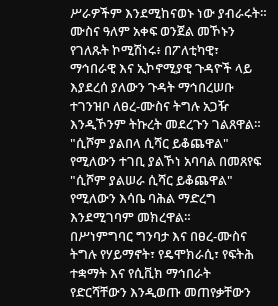ሥራዎችም እንደሚከናወኑ ነው ያብራሩት።
ሙስና ዓለም አቀፍ ወንጀል መኾኑን የገለጹት ኮሚሽነሩ፥ በፖለቲካዊ፣ ማኅበራዊ እና ኢኮኖሚያዊ ጉዳዮች ላይ እያደረሰ ያለውን ጉዳት ማኅበረሠቡ ተገንዝቦ ለፀረ-ሙስና ትግሉ አጋዥ እንዲኾንም ትኩረት መደረጉን ገልጸዋል።
"ሲሾም ያልበላ ሲሻር ይቆጨዋል" የሚለውን ተገቢ ያልኾነ አባባል በመጸየፍ "ሲሾም ያልሠራ ሲሻር ይቆጨዋል" የሚለውን እሳቤ ባሕል ማድረግ እንደሚገባም መክረዋል።
በሥነምግባር ግንባታ እና በፀረ-ሙስና ትግሉ የሃይማኖት፣ የዴሞክራሲ፣ የፍትሕ ተቋማት እና የሲቪክ ማኅበራት የድርሻቸውን እንዲወጡ መጠየቃቸውን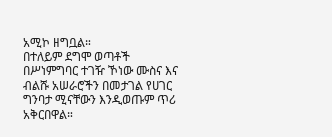አሚኮ ዘግቧል።
በተለይም ደግሞ ወጣቶች በሥነምግባር ተገዥ ኾነው ሙስና እና ብልሹ አሠራሮችን በመታገል የሀገር ግንባታ ሚናቸውን እንዲወጡም ጥሪ አቅርበዋል።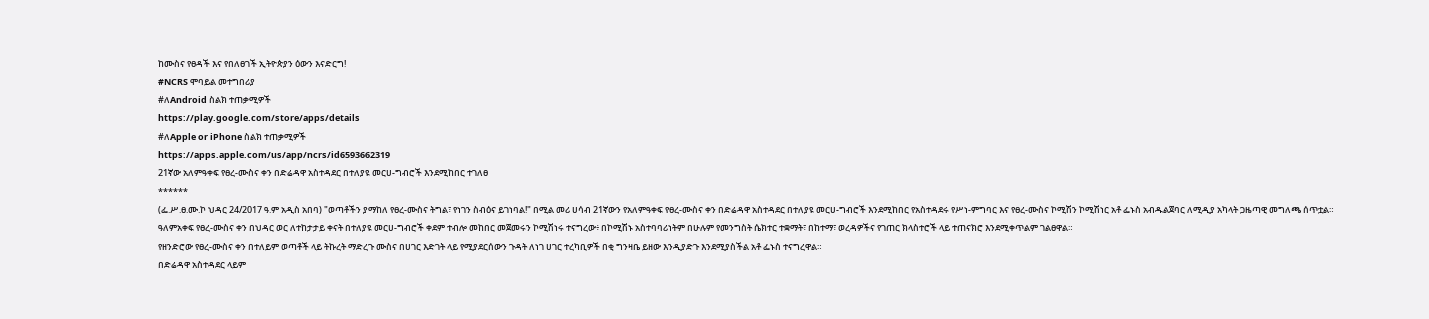ከሙስና የፀዳች እና የበለፀገች ኢትዮጵያን ዕውን እናድርግ!
#NCRS ሞባይል መተግበሪያ
#ለAndroid ስልክ ተጠቃሚዎች
https://play.google.com/store/apps/details
#ለApple or iPhone ስልክ ተጠቃሚዎች
https://apps.apple.com/us/app/ncrs/id6593662319
21ኛው አለምዓቀፍ የፀረ-ሙስና ቀን በድሬዳዋ አስተዳደር በተለያዩ መርሀ-ግብሮች እንደሚከበር ተገለፀ
******
(ፌ.ሥ.ፀ.ሙ.ኮ ህዳር 24/2017 ዓ.ም አዲስ አበባ) "ወጣቶችን ያማከለ የፀረ-ሙስና ትግል፣ የነገን ስብዕና ይገነባል!" በሚል መሪ ሀሳብ 21ኛውን የአለምዓቀፍ የፀረ-ሙስና ቀን በድሬዳዋ አስተዳደር በተለያዩ መርሀ-ግብሮች እንደሚከበር የአስተዳደሩ የሥነ-ምግባር እና የፀረ-ሙስና ኮሚሽን ኮሚሽነር አቶ ፌኑስ አብዱልጀባር ለሚዲያ አካላት ጋዜጣዊ መግለጫ ሰጥቷል።
ዓለምአቀፍ የፀረ-ሙስና ቀን በህዳር ወር ለተከታታይ ቀናት በተለያዩ መርሀ-ግብሮች ቀደም ተብሎ መከበር መጀመሩን ኮሚሽነሩ ተናግረው፥ በኮሚሽኑ አስተባባሪነትም በሁሉም የመንግስት ሴክተር ተቋማት፣ በከተማ፣ ወረዳዎችና የገጠር ክላስተሮች ላይ ተጠናክሮ እንደሚቀጥልም ገልፀዋል።
የዘንድሮው የፀረ-ሙስና ቀን በተለይም ወጣቶች ላይ ትኩረት ማድረጉ ሙስና በሀገር እድገት ላይ የሚያደርሰውን ጉዳት ለነገ ሀገር ተረካቢዎች በቂ ግንዛቤ ይዘው እንዲያድጉ እንደሚያስችል አቶ ፌኑስ ተናግረዋል።
በድሬዳዋ አስተዳደር ላይም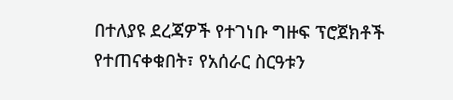በተለያዩ ደረጃዎች የተገነቡ ግዙፍ ፕሮጀክቶች የተጠናቀቁበት፣ የአሰራር ስርዓቱን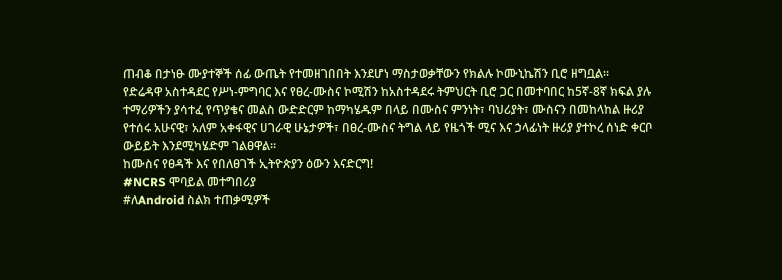ጠብቆ በታነፁ ሙያተኞች ሰፊ ውጤት የተመዘገበበት እንደሆነ ማስታወቃቸውን የክልሉ ኮሙኒኬሽን ቢሮ ዘግቧል።
የድሬዳዋ አስተዳደር የሥነ-ምግባር እና የፀረ-ሙስና ኮሚሽን ከአስተዳደሩ ትምህርት ቢሮ ጋር በመተባበር ከ5ኛ-8ኛ ክፍል ያሉ ተማሪዎችን ያሳተፈ የጥያቄና መልስ ውድድርም ከማካሄዱም በላይ በሙስና ምንነት፣ ባህሪያት፣ ሙስናን በመከላከል ዙሪያ የተሰሩ አሁናዊ፣ አለም አቀፋዊና ሀገራዊ ሁኔታዎች፣ በፀረ-ሙስና ትግል ላይ የዜጎች ሚና እና ኃላፊነት ዙሪያ ያተኮረ ሰነድ ቀርቦ ውይይት እንደሚካሄድም ገልፀዋል።
ከሙስና የፀዳች እና የበለፀገች ኢትዮጵያን ዕውን እናድርግ!
#NCRS ሞባይል መተግበሪያ
#ለAndroid ስልክ ተጠቃሚዎች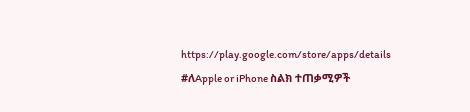https://play.google.com/store/apps/details
#ለApple or iPhone ስልክ ተጠቃሚዎች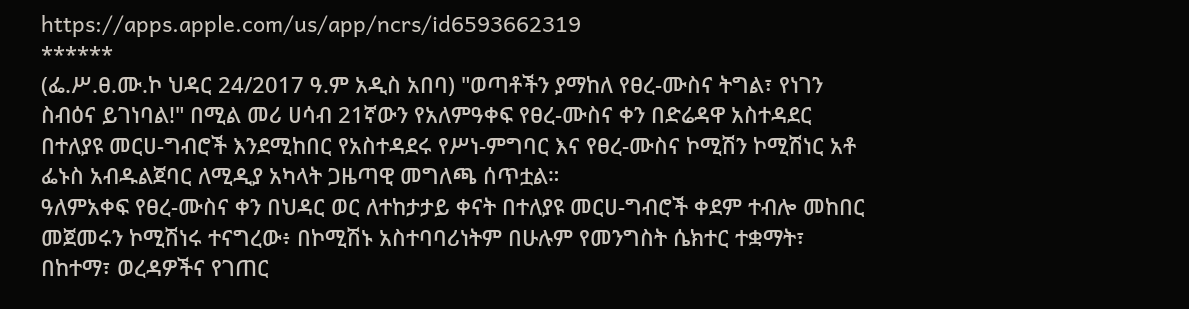https://apps.apple.com/us/app/ncrs/id6593662319
******
(ፌ.ሥ.ፀ.ሙ.ኮ ህዳር 24/2017 ዓ.ም አዲስ አበባ) "ወጣቶችን ያማከለ የፀረ-ሙስና ትግል፣ የነገን ስብዕና ይገነባል!" በሚል መሪ ሀሳብ 21ኛውን የአለምዓቀፍ የፀረ-ሙስና ቀን በድሬዳዋ አስተዳደር በተለያዩ መርሀ-ግብሮች እንደሚከበር የአስተዳደሩ የሥነ-ምግባር እና የፀረ-ሙስና ኮሚሽን ኮሚሽነር አቶ ፌኑስ አብዱልጀባር ለሚዲያ አካላት ጋዜጣዊ መግለጫ ሰጥቷል።
ዓለምአቀፍ የፀረ-ሙስና ቀን በህዳር ወር ለተከታታይ ቀናት በተለያዩ መርሀ-ግብሮች ቀደም ተብሎ መከበር መጀመሩን ኮሚሽነሩ ተናግረው፥ በኮሚሽኑ አስተባባሪነትም በሁሉም የመንግስት ሴክተር ተቋማት፣ በከተማ፣ ወረዳዎችና የገጠር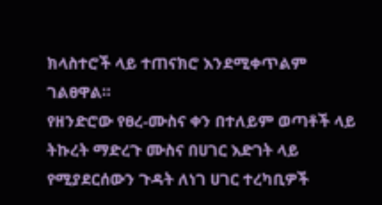ክላስተሮች ላይ ተጠናክሮ እንደሚቀጥልም ገልፀዋል።
የዘንድሮው የፀረ-ሙስና ቀን በተለይም ወጣቶች ላይ ትኩረት ማድረጉ ሙስና በሀገር እድገት ላይ የሚያደርሰውን ጉዳት ለነገ ሀገር ተረካቢዎች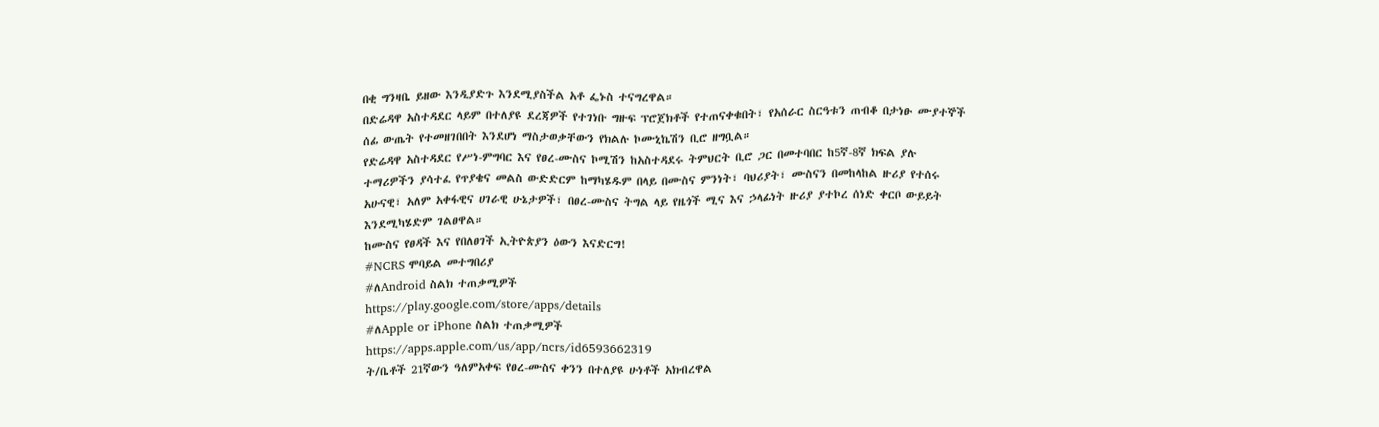በቂ ግንዛቤ ይዘው እንዲያድጉ እንደሚያስችል አቶ ፌኑስ ተናግረዋል።
በድሬዳዋ አስተዳደር ላይም በተለያዩ ደረጃዎች የተገነቡ ግዙፍ ፕሮጀክቶች የተጠናቀቁበት፣ የአሰራር ስርዓቱን ጠብቆ በታነፁ ሙያተኞች ሰፊ ውጤት የተመዘገበበት እንደሆነ ማስታወቃቸውን የክልሉ ኮሙኒኬሽን ቢሮ ዘግቧል።
የድሬዳዋ አስተዳደር የሥነ-ምግባር እና የፀረ-ሙስና ኮሚሽን ከአስተዳደሩ ትምህርት ቢሮ ጋር በመተባበር ከ5ኛ-8ኛ ክፍል ያሉ ተማሪዎችን ያሳተፈ የጥያቄና መልስ ውድድርም ከማካሄዱም በላይ በሙስና ምንነት፣ ባህሪያት፣ ሙስናን በመከላከል ዙሪያ የተሰሩ አሁናዊ፣ አለም አቀፋዊና ሀገራዊ ሁኔታዎች፣ በፀረ-ሙስና ትግል ላይ የዜጎች ሚና እና ኃላፊነት ዙሪያ ያተኮረ ሰነድ ቀርቦ ውይይት እንደሚካሄድም ገልፀዋል።
ከሙስና የፀዳች እና የበለፀገች ኢትዮጵያን ዕውን እናድርግ!
#NCRS ሞባይል መተግበሪያ
#ለAndroid ስልክ ተጠቃሚዎች
https://play.google.com/store/apps/details
#ለApple or iPhone ስልክ ተጠቃሚዎች
https://apps.apple.com/us/app/ncrs/id6593662319
ት/ቤቶች 21ኛውን ዓለምአቀፍ የፀረ-ሙስና ቀንን በተለያዩ ሁነቶች አክብረዋል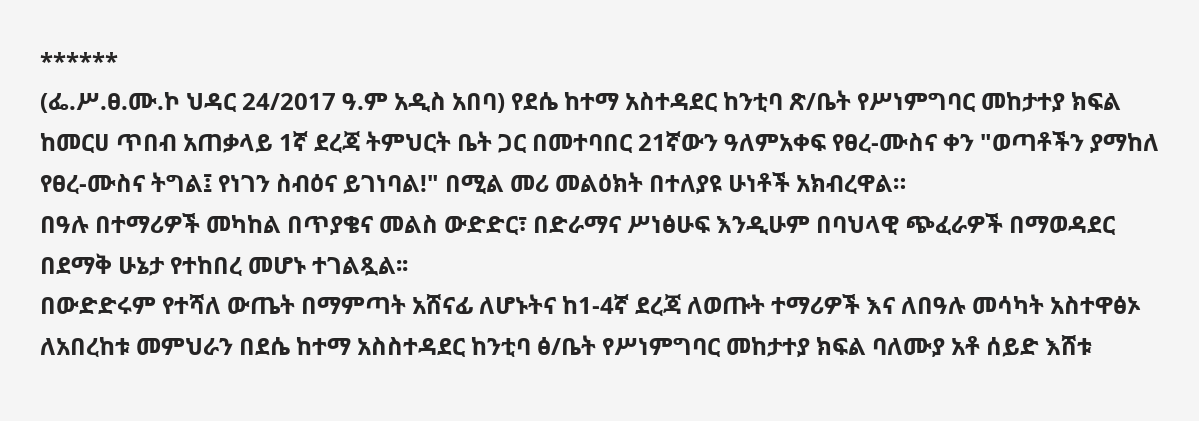******
(ፌ.ሥ.ፀ.ሙ.ኮ ህዳር 24/2017 ዓ.ም አዲስ አበባ) የደሴ ከተማ አስተዳደር ከንቲባ ጽ/ቤት የሥነምግባር መከታተያ ክፍል ከመርሀ ጥበብ አጠቃላይ 1ኛ ደረጃ ትምህርት ቤት ጋር በመተባበር 21ኛውን ዓለምአቀፍ የፀረ-ሙስና ቀን "ወጣቶችን ያማከለ የፀረ-ሙስና ትግል፤ የነገን ስብዕና ይገነባል!" በሚል መሪ መልዕክት በተለያዩ ሁነቶች አክብረዋል።
በዓሉ በተማሪዎች መካከል በጥያቄና መልስ ውድድር፣ በድራማና ሥነፅሁፍ እንዲሁም በባህላዊ ጭፈራዎች በማወዳደር በደማቅ ሁኔታ የተከበረ መሆኑ ተገልጿል፡፡
በውድድሩም የተሻለ ውጤት በማምጣት አሸናፊ ለሆኑትና ከ1-4ኛ ደረጃ ለወጡት ተማሪዎች እና ለበዓሉ መሳካት አስተዋፅኦ ለአበረከቱ መምህራን በደሴ ከተማ አስስተዳደር ከንቲባ ፅ/ቤት የሥነምግባር መከታተያ ክፍል ባለሙያ አቶ ሰይድ እሸቱ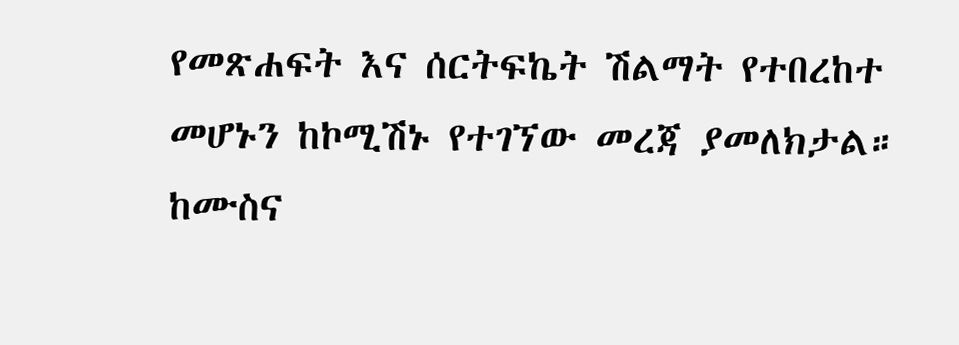የመጽሐፍት እና ሰርትፍኬት ሽልማት የተበረከተ መሆኑን ከኮሚሽኑ የተገኘው መረጃ ያመለክታል።
ከሙስና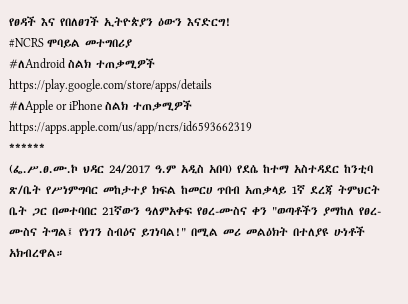የፀዳች እና የበለፀገች ኢትዮጵያን ዕውን እናድርግ!
#NCRS ሞባይል መተግበሪያ
#ለAndroid ስልክ ተጠቃሚዎች
https://play.google.com/store/apps/details
#ለApple or iPhone ስልክ ተጠቃሚዎች
https://apps.apple.com/us/app/ncrs/id6593662319
******
(ፌ.ሥ.ፀ.ሙ.ኮ ህዳር 24/2017 ዓ.ም አዲስ አበባ) የደሴ ከተማ አስተዳደር ከንቲባ ጽ/ቤት የሥነምግባር መከታተያ ክፍል ከመርሀ ጥበብ አጠቃላይ 1ኛ ደረጃ ትምህርት ቤት ጋር በመተባበር 21ኛውን ዓለምአቀፍ የፀረ-ሙስና ቀን "ወጣቶችን ያማከለ የፀረ-ሙስና ትግል፤ የነገን ስብዕና ይገነባል!" በሚል መሪ መልዕክት በተለያዩ ሁነቶች አክብረዋል።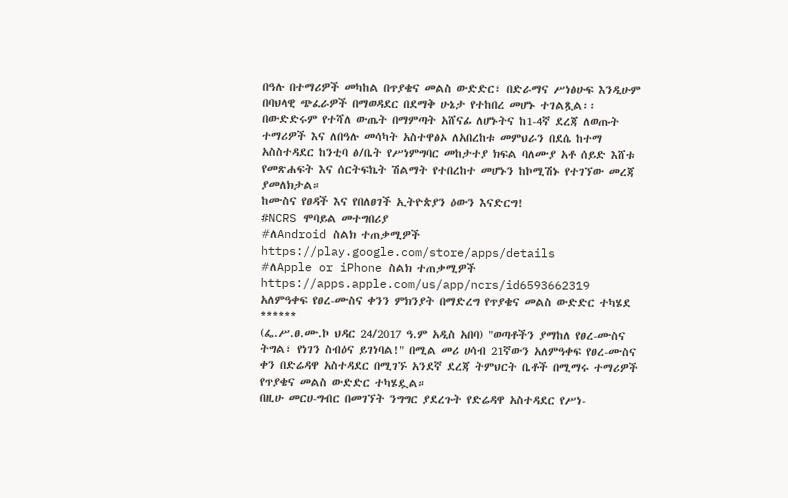በዓሉ በተማሪዎች መካከል በጥያቄና መልስ ውድድር፣ በድራማና ሥነፅሁፍ እንዲሁም በባህላዊ ጭፈራዎች በማወዳደር በደማቅ ሁኔታ የተከበረ መሆኑ ተገልጿል፡፡
በውድድሩም የተሻለ ውጤት በማምጣት አሸናፊ ለሆኑትና ከ1-4ኛ ደረጃ ለወጡት ተማሪዎች እና ለበዓሉ መሳካት አስተዋፅኦ ለአበረከቱ መምህራን በደሴ ከተማ አስስተዳደር ከንቲባ ፅ/ቤት የሥነምግባር መከታተያ ክፍል ባለሙያ አቶ ሰይድ እሸቱ የመጽሐፍት እና ሰርትፍኬት ሽልማት የተበረከተ መሆኑን ከኮሚሽኑ የተገኘው መረጃ ያመለክታል።
ከሙስና የፀዳች እና የበለፀገች ኢትዮጵያን ዕውን እናድርግ!
#NCRS ሞባይል መተግበሪያ
#ለAndroid ስልክ ተጠቃሚዎች
https://play.google.com/store/apps/details
#ለApple or iPhone ስልክ ተጠቃሚዎች
https://apps.apple.com/us/app/ncrs/id6593662319
አለምዓቀፍ የፀረ-ሙስና ቀንን ምክንያት በማድረግ የጥያቄና መልስ ውድድር ተካሄደ
******
(ፌ.ሥ.ፀ.ሙ.ኮ ህዳር 24/2017 ዓ.ም አዲስ አበባ) "ወጣቶችን ያማከለ የፀረ-ሙስና ትግል፣ የነገን ስብዕና ይገነባል!" በሚል መሪ ሀሳብ 21ኛውን አለምዓቀፍ የፀረ-ሙስና ቀን በድሬዳዋ አስተዳደር በሚገኙ አንደኛ ደረጃ ትምህርት ቤቶች በሚማሩ ተማሪዎች የጥያቄና መልስ ውድድር ተካሄዷል።
በዚሁ መርሀ-ግብር በመገኘት ንግግር ያደረጉት የድሬዳዋ አስተዳደር የሥነ-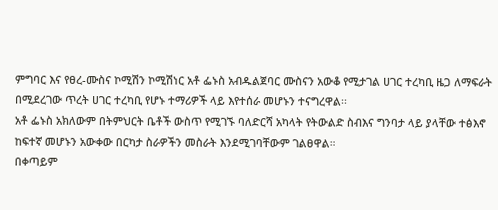ምግባር እና የፀረ-ሙስና ኮሚሽን ኮሚሽነር አቶ ፌኑስ አብዱልጀባር ሙስናን አውቆ የሚታገል ሀገር ተረካቢ ዜጋ ለማፍራት በሚደረገው ጥረት ሀገር ተረካቢ የሆኑ ተማሪዎች ላይ እየተሰራ መሆኑን ተናግረዋል፡፡
አቶ ፌኑስ አክለውም በትምህርት ቤቶች ውስጥ የሚገኙ ባለድርሻ አካላት የትውልድ ስብእና ግንባታ ላይ ያላቸው ተፅእኖ ከፍተኛ መሆኑን አውቀው በርካታ ስራዎችን መስራት እንደሚገባቸውም ገልፀዋል።
በቀጣይም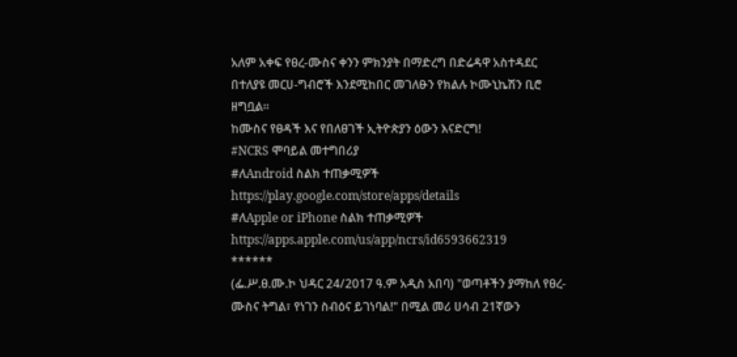አለም አቀፍ የፀረ-ሙስና ቀንን ምክንያት በማድረግ በድሬዳዋ አስተዳደር በተለያዩ መርሀ-ግብሮች እንደሚከበር መገለፁን የክልሉ ኮሙኒኬሽን ቢሮ ዘግቧል።
ከሙስና የፀዳች እና የበለፀገች ኢትዮጵያን ዕውን እናድርግ!
#NCRS ሞባይል መተግበሪያ
#ለAndroid ስልክ ተጠቃሚዎች
https://play.google.com/store/apps/details
#ለApple or iPhone ስልክ ተጠቃሚዎች
https://apps.apple.com/us/app/ncrs/id6593662319
******
(ፌ.ሥ.ፀ.ሙ.ኮ ህዳር 24/2017 ዓ.ም አዲስ አበባ) "ወጣቶችን ያማከለ የፀረ-ሙስና ትግል፣ የነገን ስብዕና ይገነባል!" በሚል መሪ ሀሳብ 21ኛውን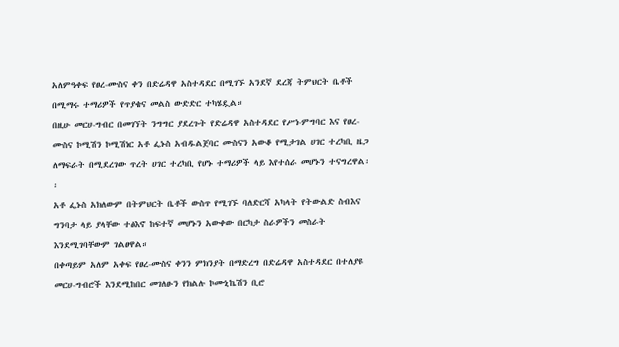አለምዓቀፍ የፀረ-ሙስና ቀን በድሬዳዋ አስተዳደር በሚገኙ አንደኛ ደረጃ ትምህርት ቤቶች በሚማሩ ተማሪዎች የጥያቄና መልስ ውድድር ተካሄዷል።
በዚሁ መርሀ-ግብር በመገኘት ንግግር ያደረጉት የድሬዳዋ አስተዳደር የሥነ-ምግባር እና የፀረ-ሙስና ኮሚሽን ኮሚሽነር አቶ ፌኑስ አብዱልጀባር ሙስናን አውቆ የሚታገል ሀገር ተረካቢ ዜጋ ለማፍራት በሚደረገው ጥረት ሀገር ተረካቢ የሆኑ ተማሪዎች ላይ እየተሰራ መሆኑን ተናግረዋል፡፡
አቶ ፌኑስ አክለውም በትምህርት ቤቶች ውስጥ የሚገኙ ባለድርሻ አካላት የትውልድ ስብእና ግንባታ ላይ ያላቸው ተፅእኖ ከፍተኛ መሆኑን አውቀው በርካታ ስራዎችን መስራት እንደሚገባቸውም ገልፀዋል።
በቀጣይም አለም አቀፍ የፀረ-ሙስና ቀንን ምክንያት በማድረግ በድሬዳዋ አስተዳደር በተለያዩ መርሀ-ግብሮች እንደሚከበር መገለፁን የክልሉ ኮሙኒኬሽን ቢሮ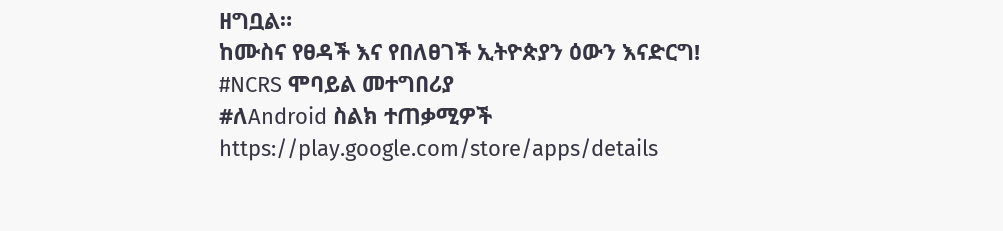ዘግቧል።
ከሙስና የፀዳች እና የበለፀገች ኢትዮጵያን ዕውን እናድርግ!
#NCRS ሞባይል መተግበሪያ
#ለAndroid ስልክ ተጠቃሚዎች
https://play.google.com/store/apps/details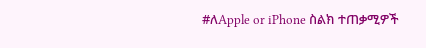#ለApple or iPhone ስልክ ተጠቃሚዎች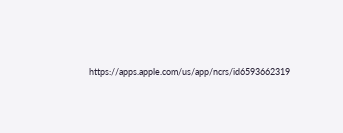https://apps.apple.com/us/app/ncrs/id6593662319